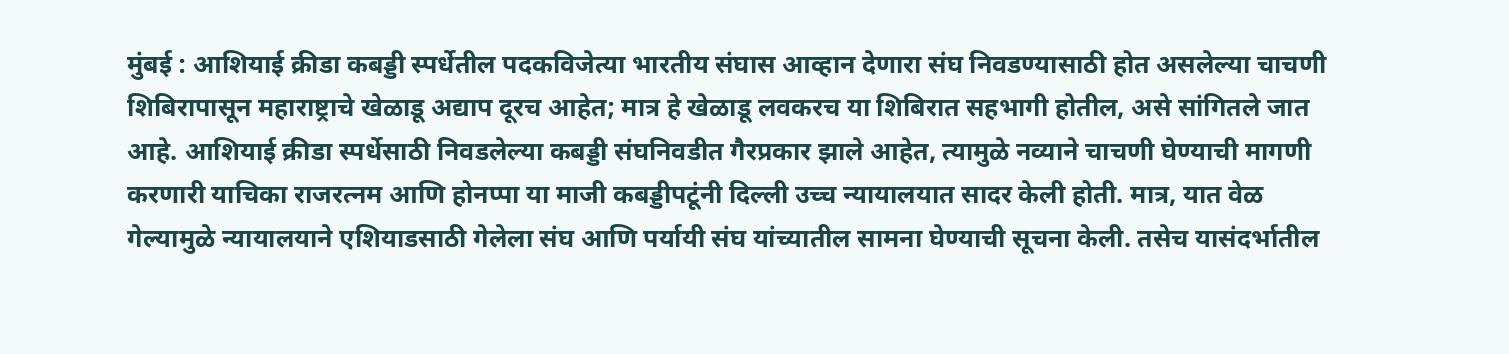मुंबई : आशियाई क्रीडा कबड्डी स्पर्धेतील पदकविजेत्या भारतीय संघास आव्हान देणारा संघ निवडण्यासाठी होत असलेल्या चाचणी शिबिरापासून महाराष्ट्राचे खेळाडू अद्याप दूरच आहेत; मात्र हे खेळाडू लवकरच या शिबिरात सहभागी होतील, असे सांगितले जात आहे. आशियाई क्रीडा स्पर्धेसाठी निवडलेल्या कबड्डी संघनिवडीत गैरप्रकार झाले आहेत, त्यामुळे नव्याने चाचणी घेण्याची मागणी करणारी याचिका राजरत्नम आणि होनप्पा या माजी कबड्डीपटूंनी दिल्ली उच्च न्यायालयात सादर केली होती. मात्र, यात वेळ गेल्यामुळे न्यायालयाने एशियाडसाठी गेलेला संघ आणि पर्यायी संघ यांच्यातील सामना घेण्याची सूचना केली. तसेच यासंदर्भातील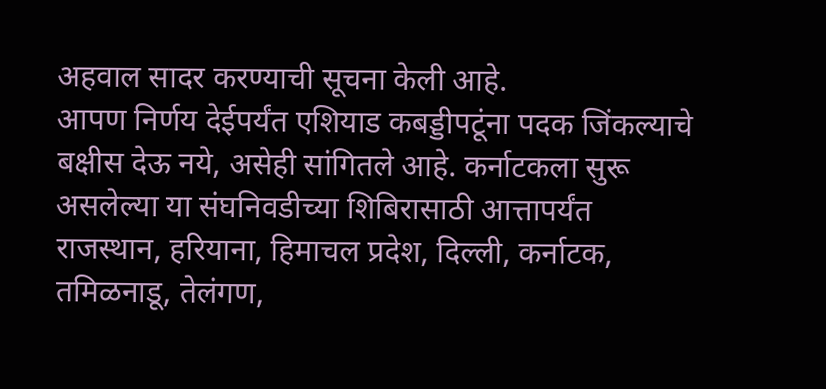अहवाल सादर करण्याची सूचना केली आहे.
आपण निर्णय देईपर्यंत एशियाड कबड्डीपटूंना पदक जिंकल्याचे बक्षीस देऊ नये, असेही सांगितले आहे. कर्नाटकला सुरू असलेल्या या संघनिवडीच्या शिबिरासाठी आत्तापर्यंत राजस्थान, हरियाना, हिमाचल प्रदेश, दिल्ली, कर्नाटक, तमिळनाडू, तेलंगण,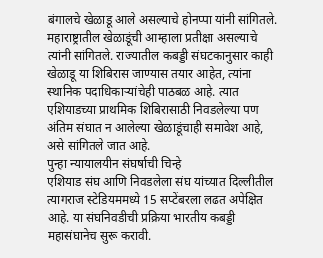बंगालचे खेळाडू आले असल्याचे होनप्पा यांनी सांगितले. महाराष्ट्रातील खेळाडूंची आम्हाला प्रतीक्षा असल्याचे त्यांनी सांगितले. राज्यातील कबड्डी संघटकानुसार काही खेळाडू या शिबिरास जाण्यास तयार आहेत, त्यांना स्थानिक पदाधिकाऱ्यांचेही पाठबळ आहे. त्यात एशियाडच्या प्राथमिक शिबिरासाठी निवडलेल्या पण अंतिम संघात न आलेल्या खेळाडूंचाही समावेश आहे, असे सांगितले जात आहे.
पुन्हा न्यायालयीन संघर्षाची चिन्हे
एशियाड संघ आणि निवडलेला संघ यांच्यात दिल्लीतील त्यागराज स्टेडियममध्ये 15 सप्टेंबरला लढत अपेक्षित आहे. या संघनिवडीची प्रक्रिया भारतीय कबड्डी महासंघानेच सुरू करावी.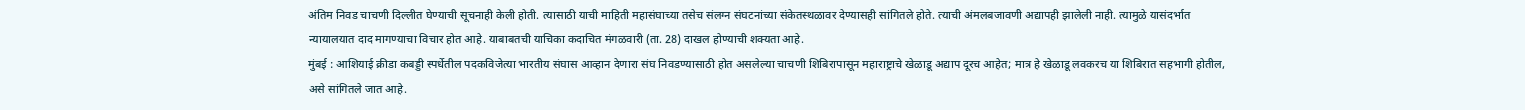अंतिम निवड चाचणी दिल्लीत घेण्याची सूचनाही केली होती. त्यासाठी याची माहिती महासंघाच्या तसेच संलग्न संघटनांच्या संकेतस्थळावर देण्यासही सांगितले होते. त्याची अंमलबजावणी अद्यापही झालेली नाही. त्यामुळे यासंदर्भात न्यायालयात दाद मागण्याचा विचार होत आहे. याबाबतची याचिका कदाचित मंगळवारी (ता. 28) दाखल होण्याची शक्यता आहे.
मुंबई : आशियाई क्रीडा कबड्डी स्पर्धेतील पदकविजेत्या भारतीय संघास आव्हान देणारा संघ निवडण्यासाठी होत असलेल्या चाचणी शिबिरापासून महाराष्ट्राचे खेळाडू अद्याप दूरच आहेत; मात्र हे खेळाडू लवकरच या शिबिरात सहभागी होतील, असे सांगितले जात आहे.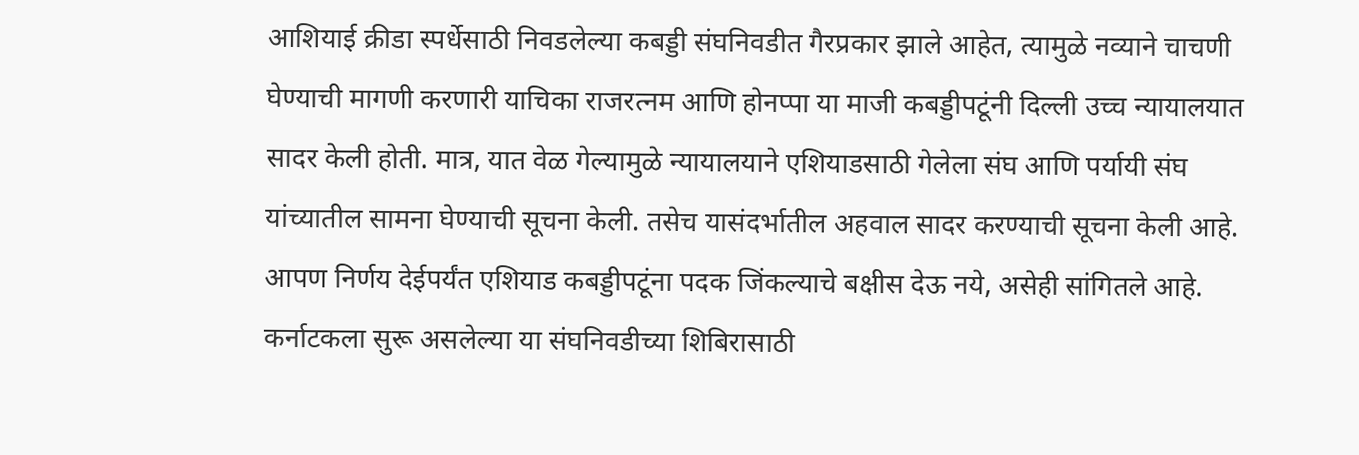आशियाई क्रीडा स्पर्धेसाठी निवडलेल्या कबड्डी संघनिवडीत गैरप्रकार झाले आहेत, त्यामुळे नव्याने चाचणी घेण्याची मागणी करणारी याचिका राजरत्नम आणि होनप्पा या माजी कबड्डीपटूंनी दिल्ली उच्च न्यायालयात सादर केली होती. मात्र, यात वेळ गेल्यामुळे न्यायालयाने एशियाडसाठी गेलेला संघ आणि पर्यायी संघ यांच्यातील सामना घेण्याची सूचना केली. तसेच यासंदर्भातील अहवाल सादर करण्याची सूचना केली आहे.
आपण निर्णय देईपर्यंत एशियाड कबड्डीपटूंना पदक जिंकल्याचे बक्षीस देऊ नये, असेही सांगितले आहे. कर्नाटकला सुरू असलेल्या या संघनिवडीच्या शिबिरासाठी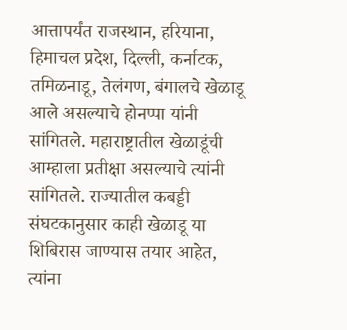आत्तापर्यंत राजस्थान, हरियाना, हिमाचल प्रदेश, दिल्ली, कर्नाटक, तमिळनाडू, तेलंगण, बंगालचे खेळाडू आले असल्याचे होनप्पा यांनी सांगितले. महाराष्ट्रातील खेळाडूंची आम्हाला प्रतीक्षा असल्याचे त्यांनी सांगितले. राज्यातील कबड्डी संघटकानुसार काही खेळाडू या शिबिरास जाण्यास तयार आहेत, त्यांना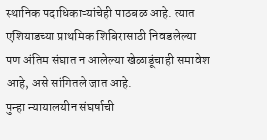स्थानिक पदाधिकाऱ्यांचेही पाठबळ आहे. त्यात एशियाडच्या प्राथमिक शिबिरासाठी निवडलेल्या पण अंतिम संघात न आलेल्या खेळाडूंचाही समावेश आहे, असे सांगितले जात आहे.
पुन्हा न्यायालयीन संघर्षाची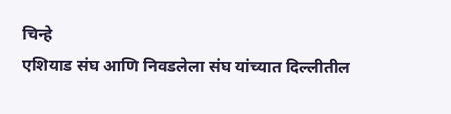चिन्हे
एशियाड संघ आणि निवडलेला संघ यांच्यात दिल्लीतील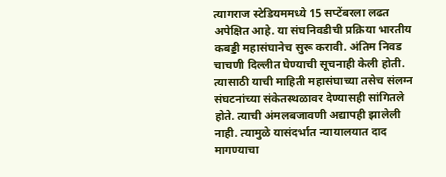त्यागराज स्टेडियममध्ये 15 सप्टेंबरला लढत अपेक्षित आहे. या संघनिवडीची प्रक्रिया भारतीय कबड्डी महासंघानेच सुरू करावी. अंतिम निवड चाचणी दिल्लीत घेण्याची सूचनाही केली होती. त्यासाठी याची माहिती महासंघाच्या तसेच संलग्न संघटनांच्या संकेतस्थळावर देण्यासही सांगितले होते. त्याची अंमलबजावणी अद्यापही झालेली नाही. त्यामुळे यासंदर्भात न्यायालयात दाद मागण्याचा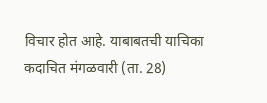विचार होत आहे. याबाबतची याचिका कदाचित मंगळवारी (ता. 28)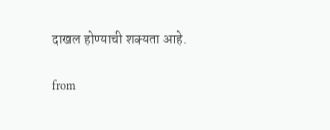दाखल होण्याची शक्यता आहे.

from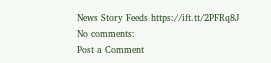News Story Feeds https://ift.tt/2PFRq8J
No comments:
Post a Comment